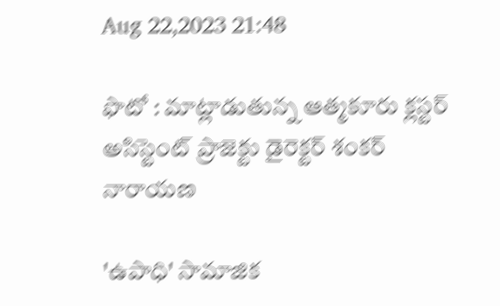Aug 22,2023 21:48

ఫొటో : మాట్లాడుతున్న ఆత్మకూరు క్లస్టర్‌ అసిస్టెంట్‌ ప్రాజెక్టు డైరెక్టర్‌ శంకర్‌ నారాయణ

'ఉపాధి' సామాజిక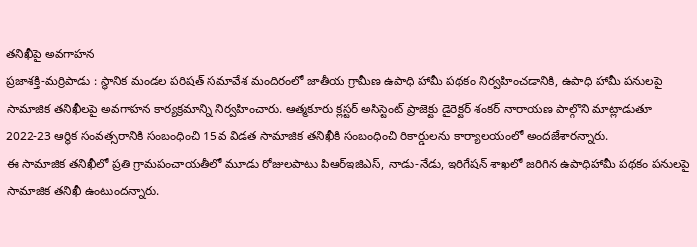తనిఖీపై అవగాహన
ప్రజాశక్తి-మర్రిపాడు : స్థానిక మండల పరిషత్‌ సమావేశ మందిరంలో జాతీయ గ్రామీణ ఉపాధి హామీ పథకం నిర్వహించడానికి, ఉపాధి హామీ పనులపై సామాజిక తనిఖీలపై అవగాహన కార్యక్రమాన్ని నిర్వహించారు. ఆత్మకూరు క్లస్టర్‌ అసిస్టెంట్‌ ప్రాజెక్టు డైరెక్టర్‌ శంకర్‌ నారాయణ పాల్గొని మాట్లాడుతూ 2022-23 ఆర్థిక సంవత్సరానికి సంబంధించి 15వ విడత సామాజిక తనిఖీకి సంబంధించి రికార్డులను కార్యాలయంలో అందజేశారన్నారు.
ఈ సామాజిక తనిఖీలో ప్రతి గ్రామపంచాయతీలో మూడు రోజులపాటు పిఆర్‌ఇజిఎస్‌, నాడు-నేడు, ఇరిగేషన్‌ శాఖలో జరిగిన ఉపాధిహామీ పథకం పనులపై సామాజిక తనిఖీ ఉంటుందన్నారు.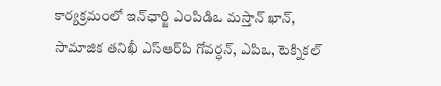కార్యక్రమంలో ఇన్‌ఛార్జి ఎంపిడిఒ మస్తాన్‌ ఖాన్‌, సామాజిక తనిఖీ ఎస్‌ఆర్‌పి గోవర్ధన్‌, ఎపిఒ, టెక్నికల్‌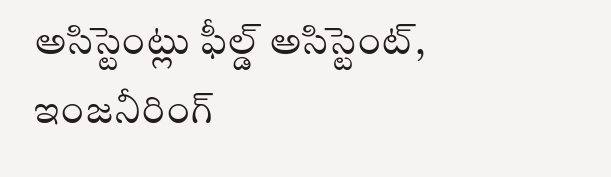అసిస్టెంట్లు ఫీల్డ్‌ అసిస్టెంట్‌, ఇంజనీరింగ్‌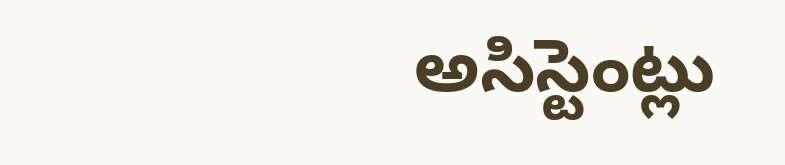అసిస్టెంట్లు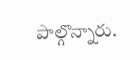పాల్గొన్నారు.